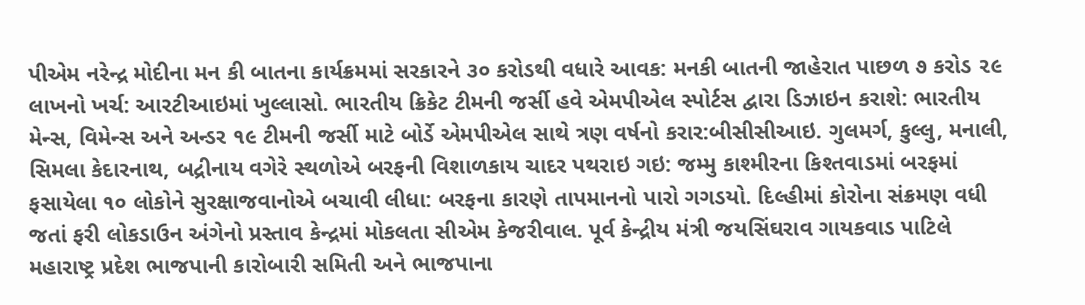પીએમ નરેન્દ્ર મોદીના મન કી બાતના કાર્યક્રમમાં સરકારને ૩૦ કરોડથી વધારે આવક: મનકી બાતની જાહેરાત પાછળ ૭ કરોડ ૨૯ લાખનો ખર્ચ: આરટીઆઇમાં ખુલ્લાસો. ભારતીય ક્રિકેટ ટીમની જર્સી હવે એમપીએલ સ્પોર્ટસ દ્વારા ડિઝાઇન કરાશે: ભારતીય મેન્સ, વિમેન્સ અને અન્ડર ૧૯ ટીમની જર્સી માટે બોર્ડે એમપીએલ સાથે ત્રણ વર્ષનો કરાર:બીસીસીઆઇ. ગુલમર્ગ, કુલ્લુ, મનાલી, સિમલા કેદારનાથ, બદ્રીનાય વગેરે સ્થળોએ બરફની વિશાળકાય ચાદર પથરાઇ ગઇ: જમ્મુ કાશ્મીરના કિશ્તવાડમાં બરફમાં ફસાયેલા ૧૦ લોકોને સુરક્ષાજવાનોએ બચાવી લીધા: બરફના કારણે તાપમાનનો પારો ગગડયો. દિલ્હીમાં કોરોના સંક્રમણ વધી જતાં ફરી લોકડાઉન અંગેનો પ્રસ્તાવ કેન્દ્રમાં મોકલતા સીએમ કેજરીવાલ. પૂર્વ કેન્દ્રીય મંત્રી જયસિંઘરાવ ગાયકવાડ પાટિલે મહારાષ્ટ્ર પ્રદેશ ભાજપાની કારોબારી સમિતી અને ભાજપાના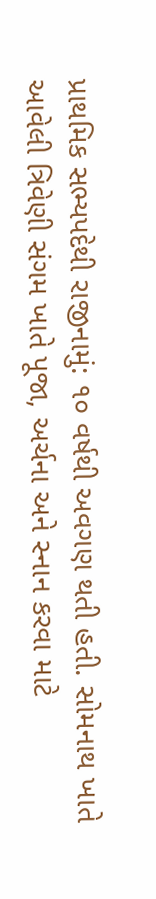પ્રાથમિક સભ્યપદેથી રાજીનામું: ૧૦ વર્ષથી અવગણ થતી હતી. સોમનાથ ખાતે આવેલી ત્રિવેણી સંગમ ખાતે પૂજા, અર્ચના અને સ્નાન કરવા માટે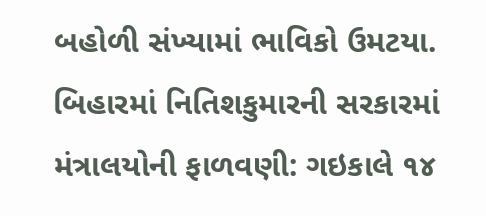બહોળી સંખ્યામાં ભાવિકો ઉમટયા. બિહારમાં નિતિશકુમારની સરકારમાં મંત્રાલયોની ફાળવણી: ગઇકાલે ૧૪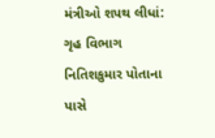મંત્રીઓ શપથ લીધાં: ગૃહ વિભાગ નિતિશકુમાર પોતાના પાસે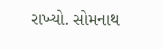રાખ્યો. સોમનાથ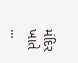મંદિર ખાતે ...